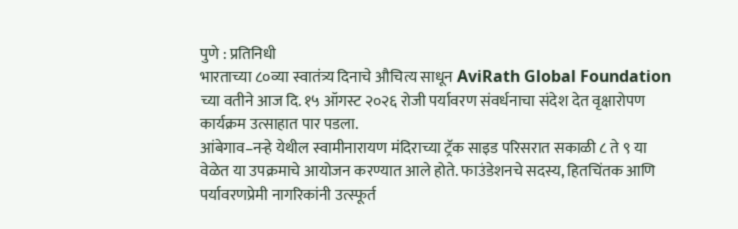पुणे : प्रतिनिधी
भारताच्या ८०व्या स्वातंत्र्य दिनाचे औचित्य साधून AviRath Global Foundation च्या वतीने आज दि. १५ ऑगस्ट २०२६ रोजी पर्यावरण संवर्धनाचा संदेश देत वृक्षारोपण कार्यक्रम उत्साहात पार पडला.
आंबेगाव–नऱ्हे येथील स्वामीनारायण मंदिराच्या ट्रॅक साइड परिसरात सकाळी ८ ते ९ या वेळेत या उपक्रमाचे आयोजन करण्यात आले होते. फाउंडेशनचे सदस्य, हितचिंतक आणि पर्यावरणप्रेमी नागरिकांनी उत्स्फूर्त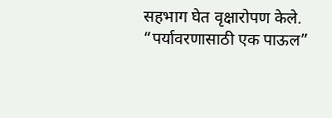सहभाग घेत वृक्षारोपण केले.
“पर्यावरणासाठी एक पाऊल”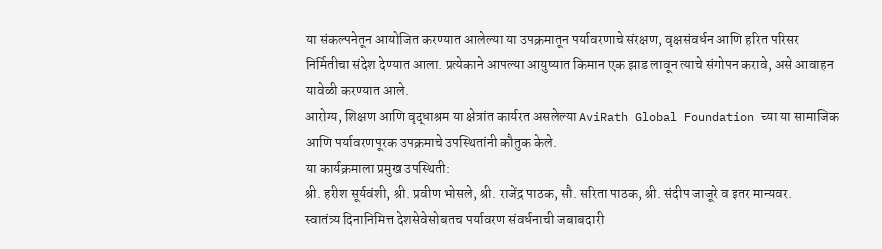या संकल्पनेतून आयोजित करण्यात आलेल्या या उपक्रमातून पर्यावरणाचे संरक्षण, वृक्षसंवर्धन आणि हरित परिसर निर्मितीचा संदेश देण्यात आला. प्रत्येकाने आपल्या आयुष्यात किमान एक झाड लावून त्याचे संगोपन करावे, असे आवाहन यावेळी करण्यात आले.
आरोग्य, शिक्षण आणि वृद्धाश्रम या क्षेत्रांत कार्यरत असलेल्या AviRath Global Foundation च्या या सामाजिक आणि पर्यावरणपूरक उपक्रमाचे उपस्थितांनी कौतुक केले.
या कार्यक्रमाला प्रमुख उपस्थिती:
श्री. हरीश सूर्यवंशी, श्री. प्रवीण भोसले, श्री. राजेंद्र पाठक, सौ. सरिता पाठक, श्री. संदीप जाजूरे व इतर मान्यवर.
स्वातंत्र्य दिनानिमित्त देशसेवेसोबतच पर्यावरण संवर्धनाची जबाबदारी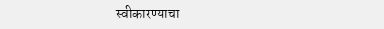स्वीकारण्याचा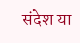संदेश या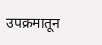उपक्रमातून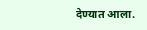देण्यात आला.